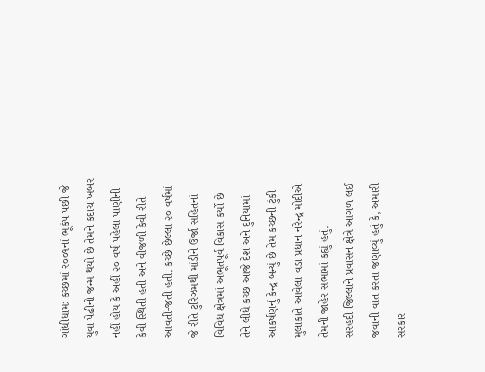ગાંધીધામઃ કચ્છમાં ર૦૦૧નાં ભૂકંપ પછી જે યુવા પેઢીનો જન્મ થયો છે તેમને કદાચ ખબર નહીં હોય કે અહીં ૨૦ વર્ષ પહેલા પાણીની કેવી સ્થિતી હતી અને વીજળી કેવી રીતે આવતી-જતી હતી. કચ્છે છેલ્લા ૨૦ વર્ષમાં જે રીતે ટુરિઝમથી માંડીને ઉર્જા સહિતનાં વિવિધ ક્ષેત્રમાં અભૂતપૂર્વ વિકાસ કર્યો છે તેને લીધે કચ્છ આજે દેશ અને દુનિયામાં આકર્ષણનું કેન્દ્ર બન્યું છે તેમ કચ્છની ટુંકી મુલાકાતે આવેલા વડા પ્રધાન નરેન્દ્ર મોદીએ તેમની જાહેર સભામાં કહ્યું હતું.
સરહદી જિલ્લાને પ્રવાસન ક્ષેત્રે આગળ લઈ જવાની વાત કરતા જણાવ્યું હતું કે, અમારી સરકાર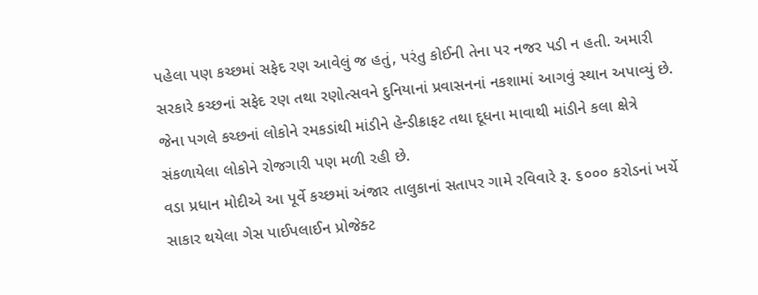પહેલા પણ કચ્છમાં સફેદ રણ આવેલું જ હતું, પરંતુ કોઈની તેના પર નજર પડી ન હતી. અમારી સરકારે કચ્છનાં સફેદ રણ તથા રણોત્સવને દુનિયાનાં પ્રવાસનનાં નકશામાં આગવું સ્થાન અપાવ્યું છે. જેના પગલે કચ્છનાં લોકોને રમકડાંથી માંડીને હેન્ડીક્રાફટ તથા દૂધના માવાથી માંડીને કલા ક્ષેત્રે સંકળાયેલા લોકોને રોજગારી પણ મળી રહી છે.
વડા પ્રધાન મોદીએ આ પૂર્વે કચ્છમાં અંજાર તાલુકાનાં સતાપર ગામે રવિવારે રૂ. ૬૦૦૦ કરોડનાં ખર્ચે સાકાર થયેલા ગેસ પાઈપલાઈન પ્રોજેક્ટ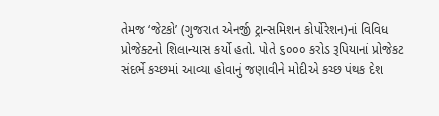તેમજ ‘જેટકો’ (ગુજરાત એનર્જી ટ્રાન્સમિશન કોર્પોરેશન)નાં વિવિધ પ્રોજેક્ટનો શિલાન્યાસ કર્યો હતો. પોતે ૬૦૦૦ કરોડ રૂપિયાનાં પ્રોજેકટ સંદર્ભે કચ્છમાં આવ્યા હોવાનું જણાવીને મોદીએ કચ્છ પંથક દેશ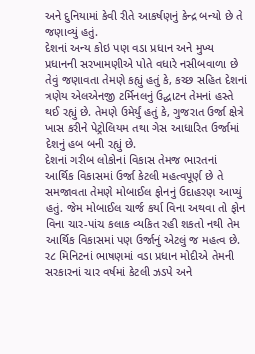અને દુનિયામાં કેવી રીતે આકર્ષણનું કેન્દ્ર બન્યો છે તે જણાવ્યું હતું.
દેશનાં અન્ય કોઇ પણ વડા પ્રધાન અને મુખ્ય પ્રધાનની સરખામણીએ પોતે વધારે નસીબવાળા છે તેવું જણાવતા તેમણે કહ્યું હતું કે, કચ્છ સહિત દેશનાં ત્રણેય એલએનજી ટર્મિનલનું ઉદ્ઘાટન તેમનાં હસ્તે થઈ રહ્યું છે. તેમણે ઉમેર્યું હતું કે, ગુજરાત ઉર્જા ક્ષેત્રે ખાસ કરીને પેટ્રોલિયમ તથા ગેસ આધારિત ઉર્જામાં દેશનું હબ બની રહ્યું છે.
દેશનાં ગરીબ લોકોનાં વિકાસ તેમજ ભારતનાં આર્થિક વિકાસમાં ઉર્જા કેટલી મહત્વપૂર્ણ છે તે સમજાવતા તેમણે મોબાઈલ ફોનનું ઉદાહરણ આપ્યું હતું. જેમ મોબાઈલ ચાર્જ કર્યા વિના અથવા તો ફોન વિના ચાર-પાંચ કલાક વ્યકિત રહી શકતો નથી તેમ આર્થિક વિકાસમાં પણ ઉર્જાનું એટલું જ મહત્વ છે.
ર૮ મિનિટનાં ભાષણમાં વડા પ્રધાન મોદીએ તેમની સરકારનાં ચાર વર્ષમાં કેટલી ઝડપે અને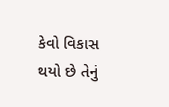કેવો વિકાસ થયો છે તેનું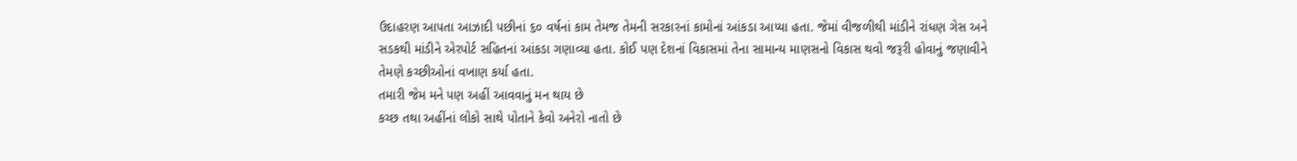ઉદાહરણ આપતા આઝાદી પછીનાં ૬૦ વર્ષનાં કામ તેમજ તેમની સરકારનાં કામોનાં આંકડા આપ્યા હતા. જેમાં વીજળીથી માંડીને રાંધણ ગેસ અને સડકથી માંડીને એરપોર્ટ સહિતનાં આંકડા ગણાવ્યા હતા. કોઈ પણ દેશનાં વિકાસમાં તેના સામાન્ય માણસનો વિકાસ થવો જરૂરી હોવાનું જણાવીને તેમણે કચ્છીઓનાં વખાણ કર્યા હતા.
તમારી જેમ મને પણ અહીં આવવાનું મન થાય છે
કચ્છ તથા અહીંનાં લોકો સાથે પોતાને કેવો અનેરો નાતો છે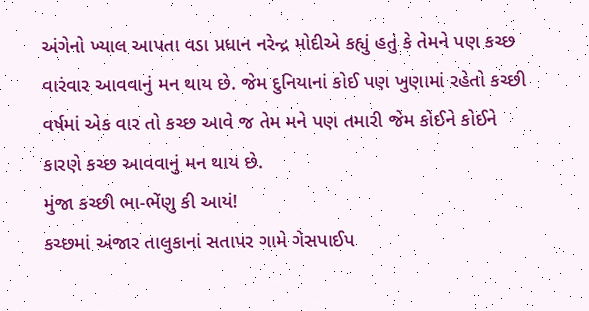અંગેનો ખ્યાલ આપતા વડા પ્રધાન નરેન્દ્ર મોદીએ કહ્યું હતું કે તેમને પણ કચ્છ વારંવાર આવવાનું મન થાય છે. જેમ દુનિયાનાં કોઈ પણ ખુણામાં રહેતો કચ્છી વર્ષમાં એક વાર તો કચ્છ આવે જ તેમ મને પણ તમારી જેમ કોઈને કોઈને કારણે કચ્છ આવવાનું મન થાય છે.
મુંજા કચ્છી ભા-ભેંણુ કી આયં!
કચ્છમાં અંજાર તાલુકાનાં સતાપર ગામે ગેસપાઈપ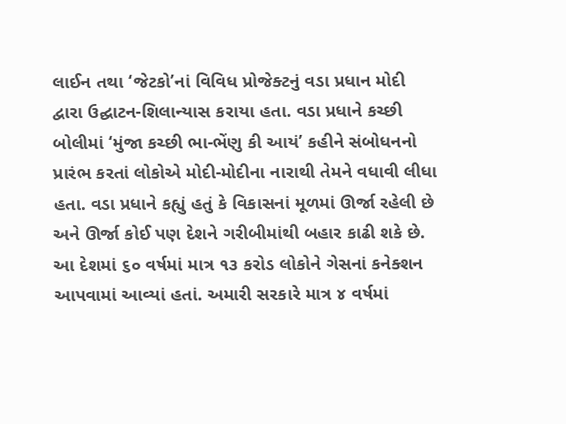લાઈન તથા ‘જેટકો’નાં વિવિધ પ્રોજેક્ટનું વડા પ્રધાન મોદી દ્વારા ઉદ્ઘાટન-શિલાન્યાસ કરાયા હતા. વડા પ્રધાને કચ્છી બોલીમાં ‘મુંજા કચ્છી ભા-ભેંણુ કી આયં’ કહીને સંબોધનનો પ્રારંભ કરતાં લોકોએ મોદી-મોદીના નારાથી તેમને વધાવી લીધા હતા. વડા પ્રધાને કહ્યું હતું કે વિકાસનાં મૂળમાં ઊર્જા રહેલી છે અને ઊર્જા કોઈ પણ દેશને ગરીબીમાંથી બહાર કાઢી શકે છે. આ દેશમાં ૬૦ વર્ષમાં માત્ર ૧૩ કરોડ લોકોને ગેસનાં કનેક્શન આપવામાં આવ્યાં હતાં. અમારી સરકારે માત્ર ૪ વર્ષમાં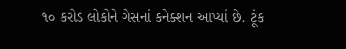૧૦ કરોડ લોકોને ગેસનાં કનેક્શન આપ્યાં છે. ટૂંક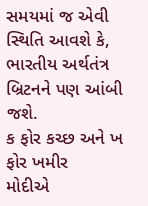સમયમાં જ એવી સ્થિતિ આવશે કે, ભારતીય અર્થતંત્ર બ્રિટનને પણ આંબી જશે.
ક ફોર કચ્છ અને ખ ફોર ખમીર
મોદીએ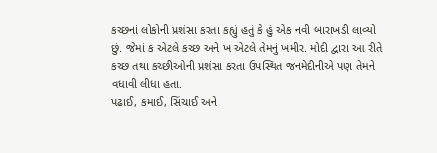કચ્છનાં લોકોની પ્રશંસા કરતા કહ્યું હતું કે હું એક નવી બારાખડી લાવ્યો છું. જેમાં ક એટલે કચ્છ અને ખ એટલે તેમનું ખમીર. મોદી દ્વારા આ રીતે કચ્છ તથા કચ્છીઓની પ્રશંસા કરતા ઉપસ્થિત જનમેદીનીએ પણ તેમને વધાવી લીધા હતા.
પઢાઈ, કમાઈ, સિંચાઈ અને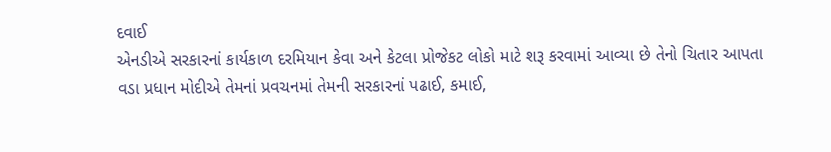દવાઈ
એનડીએ સરકારનાં કાર્યકાળ દરમિયાન કેવા અને કેટલા પ્રોજેકટ લોકો માટે શરૂ કરવામાં આવ્યા છે તેનો ચિતાર આપતા વડા પ્રધાન મોદીએ તેમનાં પ્રવચનમાં તેમની સરકારનાં પઢાઈ, કમાઈ,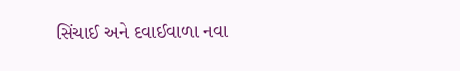સિંચાઈ અને દવાઈવાળા નવા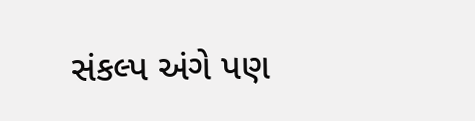સંકલ્પ અંગે પણ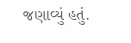જણાવ્યું હતું.